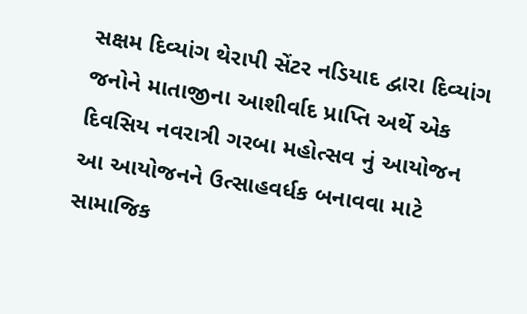સક્ષમ દિવ્યાંગ થેરાપી સેંટર નડિયાદ દ્વારા દિવ્યાંગ જનોને માતાજીના આશીર્વાદ પ્રાપ્તિ અર્થે એક દિવસિય નવરાત્રી ગરબા મહોત્સવ નું આયોજન
આ આયોજનને ઉત્સાહવર્ધક બનાવવા માટે સામાજિક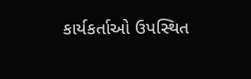કાર્યકર્તાઓ ઉપસ્થિત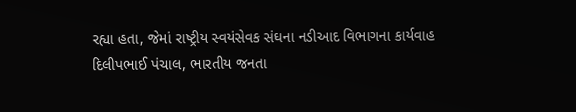રહ્યા હતા, જેમાં રાષ્ટ્રીય સ્વયંસેવક સંઘના નડીઆદ વિભાગના કાર્યવાહ દિલીપભાઈ પંચાલ, ભારતીય જનતા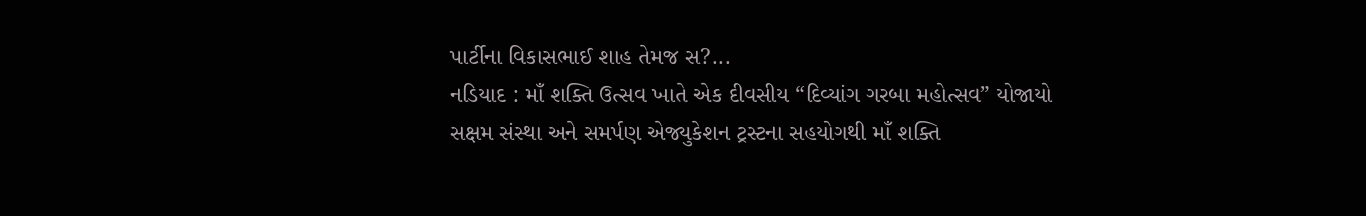પાર્ટીના વિકાસભાઈ શાહ તેમજ સ?...
નડિયાદ : માઁ શક્તિ ઉત્સવ ખાતે એક દીવસીય “દિવ્યાંગ ગરબા મહોત્સવ” યોજાયો
સક્ષમ સંસ્થા અને સમર્પણ એજ્યુકેશન ટ્રસ્ટના સહયોગથી માઁ શક્તિ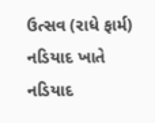ઉત્સવ (રાધે ફાર્મ) નડિયાદ ખાતે નડિયાદ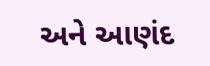અને આણંદ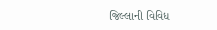જિલ્લાની વિવિધ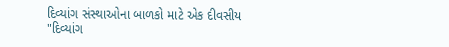દિવ્યાંગ સંસ્થાઓના બાળકો માટે એક દીવસીય "દિવ્યાંગ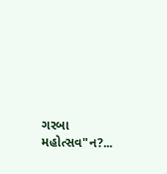ગરબા મહોત્સવ"ન?...